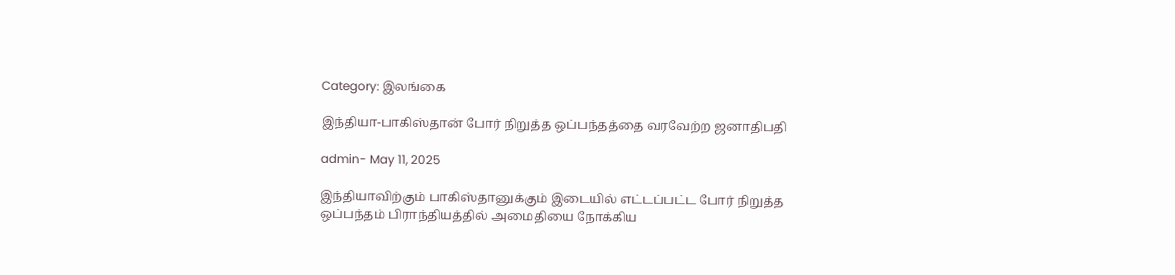Category: இலங்கை

இந்தியா-பாகிஸ்தான் போர் நிறுத்த ஒப்பந்தத்தை வரவேற்ற ஜனாதிபதி

admin- May 11, 2025

இந்தியாவிற்கும் பாகிஸ்தானுக்கும் இடையில் எட்டப்பட்ட போர் நிறுத்த ஒப்பந்தம் பிராந்தியத்தில் அமைதியை நோக்கிய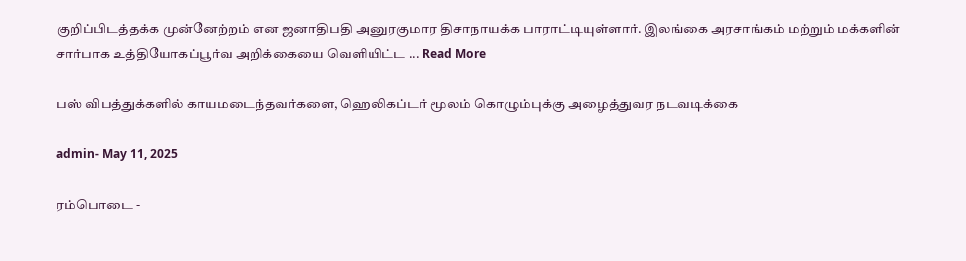குறிப்பிடத்தக்க முன்னேற்றம் என ஜனாதிபதி அனுரகுமார திசாநாயக்க பாராட்டியுள்ளார். இலங்கை அரசாங்கம் மற்றும் மக்களின் சார்பாக உத்தியோகப்பூர்வ அறிக்கையை வெளியிட்ட ... Read More

பஸ் விபத்துக்களில் காயமடைந்தவர்களை, ஹெலிகப்டர் மூலம் கொழும்புக்கு அழைத்துவர நடவடிக்கை

admin- May 11, 2025

ரம்பொடை -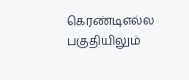கெரண்டிஎல்ல பகுதியிலும்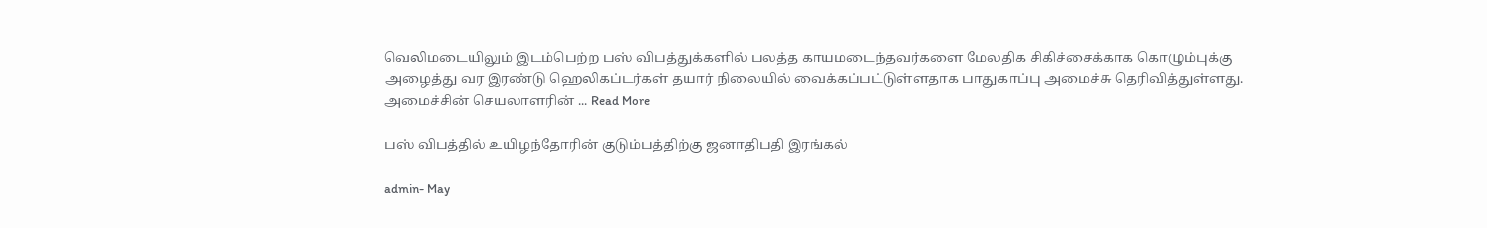வெலிமடையிலும் இடம்பெற்ற பஸ் விபத்துக்களில் பலத்த காயமடைந்தவர்களை மேலதிக சிகிச்சைக்காக கொழும்புக்கு அழைத்து வர இரண்டு ஹெலிகப்டர்கள் தயார் நிலையில் வைக்கப்பட்டுள்ளதாக பாதுகாப்பு அமைச்சு தெரிவித்துள்ளது. அமைச்சின் செயலாளரின் ... Read More

பஸ் விபத்தில் உயிழந்தோரின் குடும்பத்திற்கு ஜனாதிபதி இரங்கல்

admin- May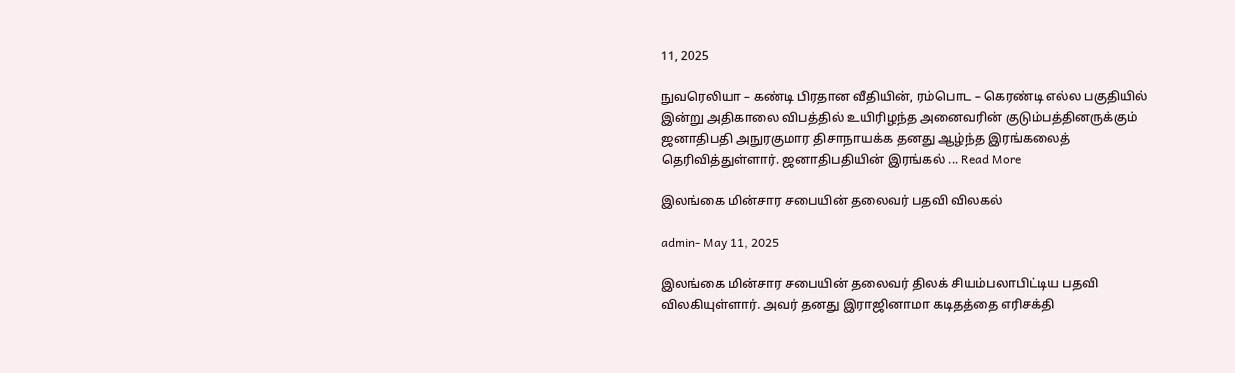11, 2025

நுவரெலியா – கண்டி பிரதான வீதியின், ரம்பொட – கெரண்டி எல்ல பகுதியில் இன்று அதிகாலை விபத்தில் உயிரிழந்த அனைவரின் குடும்பத்தினருக்கும் ஜனாதிபதி அநுரகுமார திசாநாயக்க தனது ஆழ்ந்த இரங்கலைத் தெரிவித்துள்ளார். ஜனாதிபதியின் இரங்கல் ... Read More

இலங்கை மின்சார சபையின் தலைவர் பதவி விலகல்

admin- May 11, 2025

இலங்கை மின்சார சபையின் தலைவர் திலக் சியம்பலாபிட்டிய பதவி விலகியுள்ளார். அவர் தனது இராஜினாமா கடிதத்தை எரிசக்தி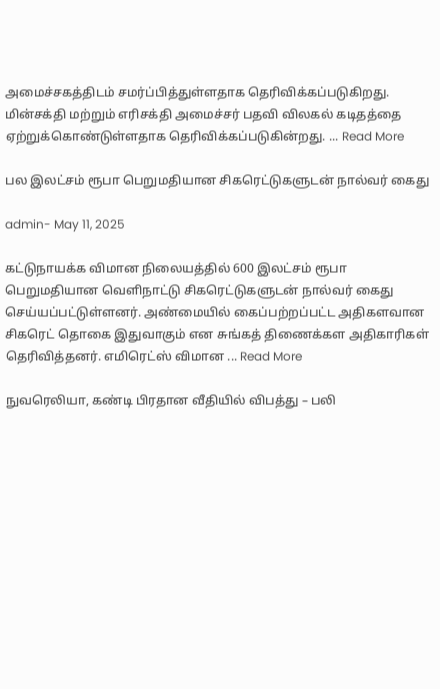அமைச்சகத்திடம் சமர்ப்பித்துள்ளதாக தெரிவிக்கப்படுகிறது. மின்சக்தி மற்றும் எரிசக்தி அமைச்சர் பதவி விலகல் கடிதத்தை ஏற்றுக்கொண்டுள்ளதாக தெரிவிக்கப்படுகின்றது. ... Read More

பல இலட்சம் ரூபா பெறுமதியான சிகரெட்டுகளுடன் நால்வர் கைது

admin- May 11, 2025

கட்டுநாயக்க விமான நிலையத்தில் 600 இலட்சம் ரூபா பெறுமதியான வௌிநாட்டு சிகரெட்டுகளுடன் நால்வர் கைது செய்யப்பட்டுள்ளனர். அண்மையில் கைப்பற்றப்பட்ட அதிகளவான சிகரெட் தொகை இதுவாகும் என சுங்கத் திணைக்கள அதிகாரிகள் தெரிவித்தனர். எமிரெட்ஸ் விமான ... Read More

நுவரெலியா, கண்டி பிரதான வீதியில் விபத்து – பலி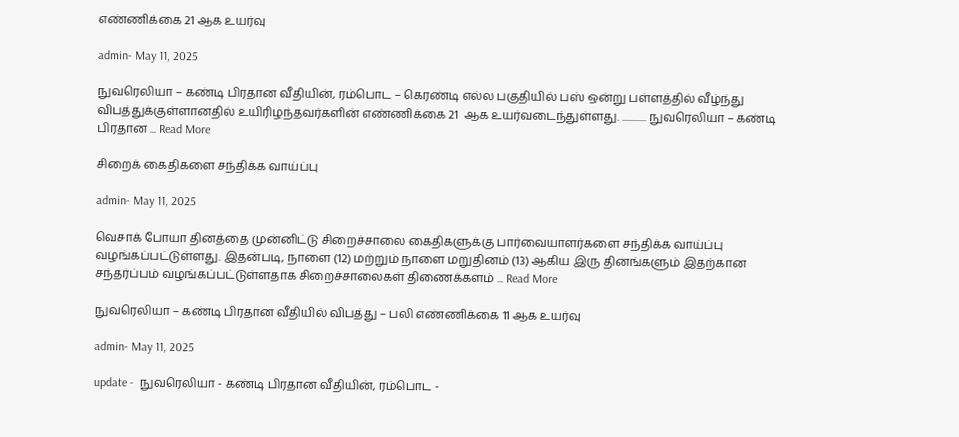எண்ணிக்கை 21 ஆக உயர்வு

admin- May 11, 2025

நுவரெலியா – கண்டி பிரதான வீதியின், ரம்பொட – கெரண்டி எல்ல பகுதியில் பஸ் ஒன்று பள்ளத்தில் வீழ்ந்து விபத்துக்குள்ளானதில் உயிரிழந்தவர்களின் எண்ணிக்கை 21  ஆக உயர்வடைந்துள்ளது. ............ நுவரெலியா – கண்டி பிரதான ... Read More

சிறைக் கைதிகளை சந்திக்க வாய்ப்பு

admin- May 11, 2025

வெசாக் போயா தினத்தை முன்னிட்டு சிறைச்சாலை கைதிகளுக்கு பார்வையாளர்களை சந்திக்க வாய்ப்பு வழங்கப்பட்டுள்ளது. இதன்படி, நாளை (12) மற்றும் நாளை மறுதினம் (13) ஆகிய இரு தினங்களும் இதற்கான சந்தர்ப்பம் வழங்கப்பட்டுள்ளதாக சிறைச்சாலைகள் திணைக்களம் ... Read More

நுவரெலியா – கண்டி பிரதான வீதியில் விபத்து – பலி எண்ணிக்கை 11 ஆக உயர்வு

admin- May 11, 2025

update -  நுவரெலியா - கண்டி பிரதான வீதியின், ரம்பொட -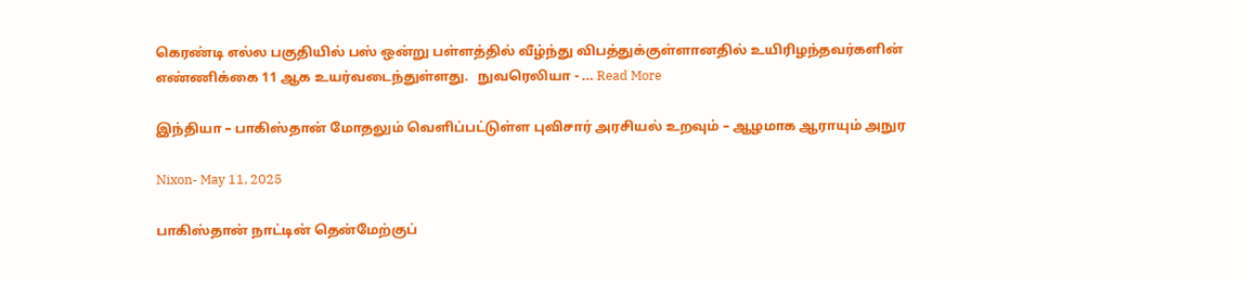கெரண்டி எல்ல பகுதியில் பஸ் ஒன்று பள்ளத்தில் வீழ்ந்து விபத்துக்குள்ளானதில் உயிரிழந்தவர்களின் எண்ணிக்கை 11 ஆக உயர்வடைந்துள்ளது.   நுவரெலியா - ... Read More

இந்தியா – பாகிஸ்தான் மோதலும் வெளிப்பட்டுள்ள புவிசார் அரசியல் உறவும் – ஆழமாக ஆராயும் அநுர

Nixon- May 11, 2025

பாகிஸ்தான் நாட்டின் தென்மேற்குப்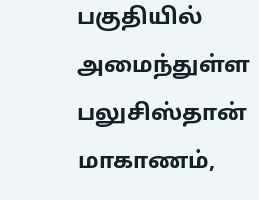பகுதியில் அமைந்துள்ள பலுசிஸ்தான் மாகாணம்,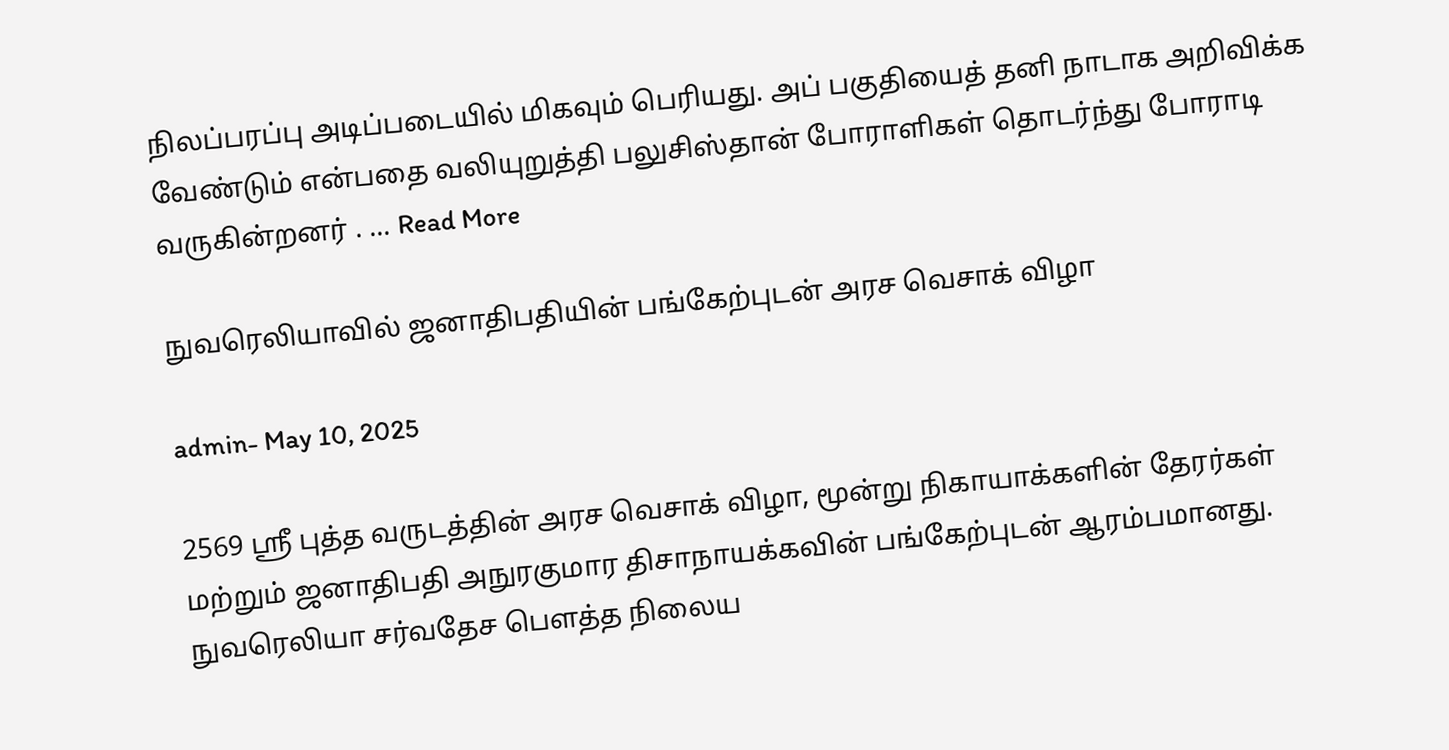நிலப்பரப்பு அடிப்படையில் மிகவும் பெரியது. அப் பகுதியைத் தனி நாடாக அறிவிக்க வேண்டும் என்பதை வலியுறுத்தி பலுசிஸ்தான் போராளிகள் தொடர்ந்து போராடி வருகின்றனர் . ... Read More

நுவரெலியாவில் ஜனாதிபதியின் பங்கேற்புடன் அரச வெசாக் விழா

admin- May 10, 2025

2569 ஸ்ரீ புத்த வருடத்தின் அரச வெசாக் விழா, மூன்று நிகாயாக்களின் தேரர்கள் மற்றும் ஜனாதிபதி அநுரகுமார திசாநாயக்கவின் பங்கேற்புடன் ஆரம்பமானது. நுவரெலியா சர்வதேச பௌத்த நிலைய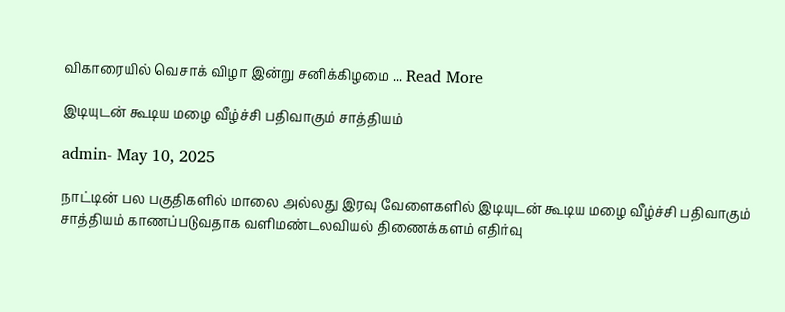விகாரையில் வெசாக் விழா இன்று சனிக்கிழமை ... Read More

இடியுடன் கூடிய மழை வீழ்ச்சி பதிவாகும் சாத்தியம்

admin- May 10, 2025

நாட்டின் பல பகுதிகளில் மாலை அல்லது இரவு வேளைகளில் இடியுடன் கூடிய மழை வீழ்ச்சி பதிவாகும் சாத்தியம் காணப்படுவதாக வளிமண்டலவியல் திணைக்களம் எதிர்வு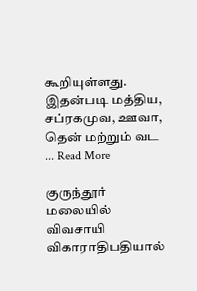கூறியுள்ளது. இதன்படி மத்திய, சப்ரகமுவ, ஊவா, தென் மற்றும் வட ... Read More

குருந்தூர் மலையில் விவசாயி விகாராதிபதியால்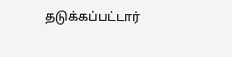தடுக்கப்பட்டார்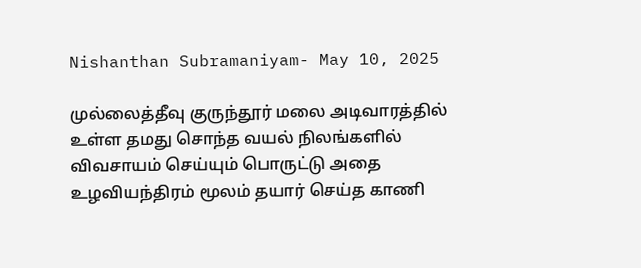Nishanthan Subramaniyam- May 10, 2025

முல்லைத்தீவு குருந்தூர் மலை அடிவாரத்தில் உள்ள தமது சொந்த வயல் நிலங்களில் விவசாயம் செய்யும் பொருட்டு அதை உழவியந்திரம் மூலம் தயார் செய்த காணி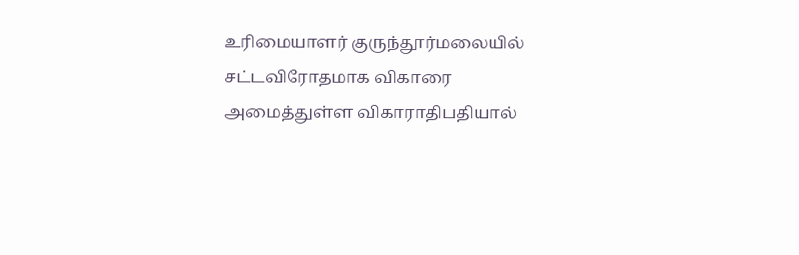உரிமையாளர் குருந்தூர்மலையில் சட்டவிரோதமாக விகாரை அமைத்துள்ள விகாராதிபதியால்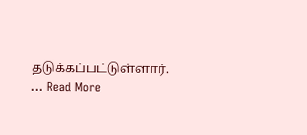தடுக்கப்பட்டுள்ளார். ... Read More